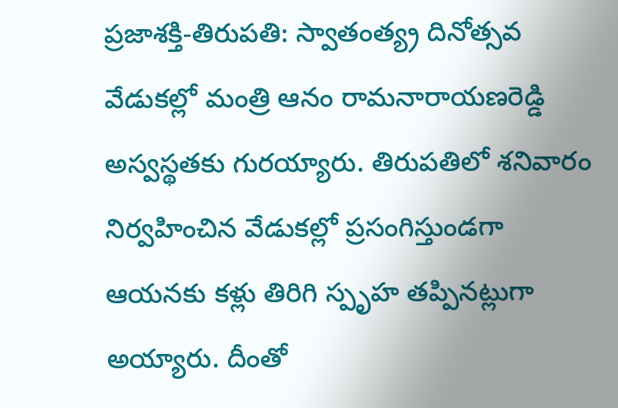ప్రజాశక్తి-తిరుపతి: స్వాతంత్య్ర దినోత్సవ వేడుకల్లో మంత్రి ఆనం రామనారాయణరెడ్డి అస్వస్థతకు గురయ్యారు. తిరుపతిలో శనివారం నిర్వహించిన వేడుకల్లో ప్రసంగిస్తుండగా ఆయనకు కళ్లు తిరిగి స్పృహ తప్పినట్లుగా అయ్యారు. దీంతో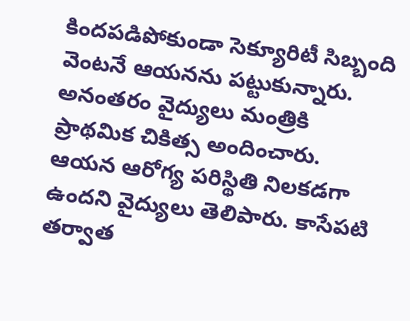కిందపడిపోకుండా సెక్యూరిటీ సిబ్బంది వెంటనే ఆయనను పట్టుకున్నారు. అనంతరం వైద్యులు మంత్రికి ప్రాథమిక చికిత్స అందించారు. ఆయన ఆరోగ్య పరిస్థితి నిలకడగా ఉందని వైద్యులు తెలిపారు. కాసేపటి తర్వాత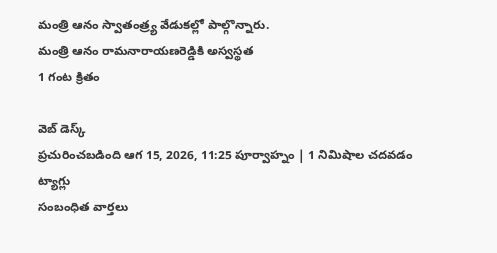మంత్రి ఆనం స్వాతంత్ర్య వేడుకల్లో పాల్గొన్నారు.
మంత్రి ఆనం రామనారాయణరెడ్డికి అస్వస్థత
1 గంట క్రితం

వెబ్ డెస్క్
ప్రచురించబడింది ఆగ 15, 2026, 11:25 పూర్వాహ్నం | 1 నిమిషాల చదవడం
ట్యాగ్లు
సంబంధిత వార్తలు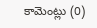కామెంట్లు (0)